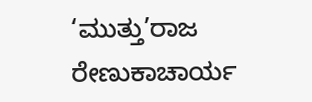‘ಮುತ್ತು’ರಾಜ ರೇಣುಕಾಚಾರ್ಯ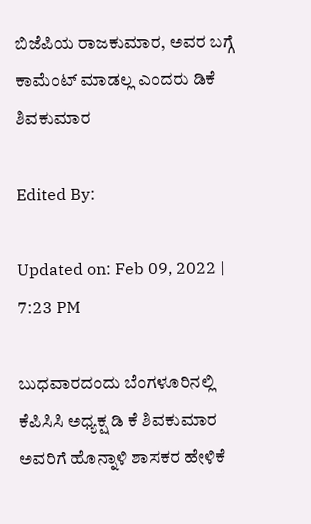ಬಿಜೆಪಿಯ ರಾಜಕುಮಾರ, ಅವರ ಬಗ್ಗೆ ಕಾಮೆಂಟ್ ಮಾಡಲ್ಲ ಎಂದರು ಡಿಕೆ ಶಿವಕುಮಾರ

Edited By:

Updated on: Feb 09, 2022 | 7:23 PM

ಬುಧವಾರದಂದು ಬೆಂಗಳೂರಿನಲ್ಲಿ ಕೆಪಿಸಿಸಿ ಅಧ್ಯಕ್ಷ ಡಿ ಕೆ ಶಿವಕುಮಾರ ಅವರಿಗೆ ಹೊನ್ನಾಳಿ ಶಾಸಕರ ಹೇಳಿಕೆ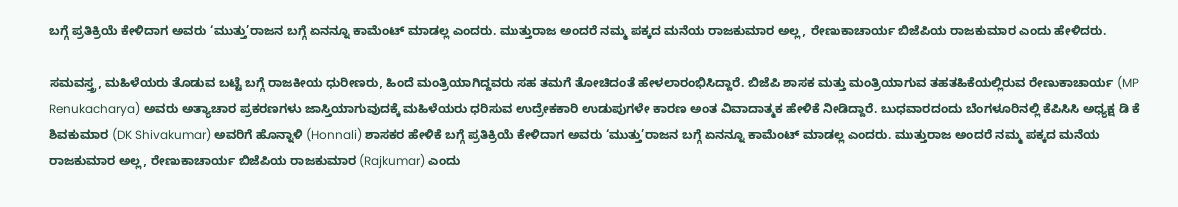ಬಗ್ಗೆ ಪ್ರತಿಕ್ರಿಯೆ ಕೇಳಿದಾಗ ಅವರು ‘ಮುತ್ತು’ರಾಜನ ಬಗ್ಗೆ ಏನನ್ನೂ ಕಾಮೆಂಟ್ ಮಾಡಲ್ಲ ಎಂದರು. ಮುತ್ತುರಾಜ ಅಂದರೆ ನಮ್ಮ ಪಕ್ಕದ ಮನೆಯ ರಾಜಕುಮಾರ ಅಲ್ಲ, ರೇಣುಕಾಚಾರ್ಯ ಬಿಜೆಪಿಯ ರಾಜಕುಮಾರ ಎಂದು ಹೇಳಿದರು.

ಸಮವಸ್ತ್ರ, ಮಹಿಳೆಯರು ತೊಡುವ ಬಟ್ಟೆ ಬಗ್ಗೆ ರಾಜಕೀಯ ಧುರೀಣರು, ಹಿಂದೆ ಮಂತ್ರಿಯಾಗಿದ್ದವರು ಸಹ ತಮಗೆ ತೋಚಿದಂತೆ ಹೇಳಲಾರಂಭಿಸಿದ್ದಾರೆ. ಬಿಜೆಪಿ ಶಾಸಕ ಮತ್ತು ಮಂತ್ರಿಯಾಗುವ ತಹತಹಿಕೆಯಲ್ಲಿರುವ ರೇಣುಕಾಚಾರ್ಯ (MP Renukacharya) ಅವರು ಅತ್ಯಾಚಾರ ಪ್ರಕರಣಗಳು ಜಾಸ್ತಿಯಾಗುವುದಕ್ಕೆ ಮಹಿಳೆಯರು ಧರಿಸುವ ಉದ್ರೇಕಕಾರಿ ಉಡುಪುಗಳೇ ಕಾರಣ ಅಂತ ವಿವಾದಾತ್ಮಕ ಹೇಳಿಕೆ ನೀಡಿದ್ದಾರೆ. ಬುಧವಾರದಂದು ಬೆಂಗಳೂರಿನಲ್ಲಿ ಕೆಪಿಸಿಸಿ ಅಧ್ಯಕ್ಷ ಡಿ ಕೆ ಶಿವಕುಮಾರ (DK Shivakumar) ಅವರಿಗೆ ಹೊನ್ನಾಳಿ (Honnali) ಶಾಸಕರ ಹೇಳಿಕೆ ಬಗ್ಗೆ ಪ್ರತಿಕ್ರಿಯೆ ಕೇಳಿದಾಗ ಅವರು ‘ಮುತ್ತು’ರಾಜನ ಬಗ್ಗೆ ಏನನ್ನೂ ಕಾಮೆಂಟ್ ಮಾಡಲ್ಲ ಎಂದರು. ಮುತ್ತುರಾಜ ಅಂದರೆ ನಮ್ಮ ಪಕ್ಕದ ಮನೆಯ ರಾಜಕುಮಾರ ಅಲ್ಲ, ರೇಣುಕಾಚಾರ್ಯ ಬಿಜೆಪಿಯ ರಾಜಕುಮಾರ (Rajkumar) ಎಂದು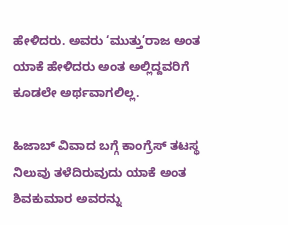ಹೇಳಿದರು. ಅವರು ‘ಮುತ್ತು’ರಾಜ ಅಂತ ಯಾಕೆ ಹೇಳಿದರು ಅಂತ ಅಲ್ಲಿದ್ದವರಿಗೆ ಕೂಡಲೇ ಅರ್ಥವಾಗಲಿಲ್ಲ.

ಹಿಜಾಬ್ ವಿವಾದ ಬಗ್ಗೆ ಕಾಂಗ್ರೆಸ್ ತಟಸ್ಥ ನಿಲುವು ತಳೆದಿರುವುದು ಯಾಕೆ ಅಂತ ಶಿವಕುಮಾರ ಅವರನ್ನು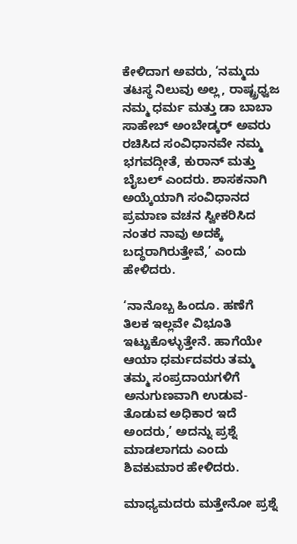ಕೇಳಿದಾಗ ಅವರು, ‘ನಮ್ಮದು ತಟಸ್ಥ ನಿಲುವು ಅಲ್ಲ, ರಾಷ್ಟ್ರಧ್ವಜ ನಮ್ಮ ಧರ್ಮ ಮತ್ತು ಡಾ ಬಾಬಾ ಸಾಹೇಬ್ ಅಂಬೇಡ್ಕರ್ ಅವರು ರಚಿಸಿದ ಸಂವಿಧಾನವೇ ನಮ್ಮ ಭಗವದ್ಗೀತೆ, ಕುರಾನ್ ಮತ್ತು ಬೈಬಲ್ ಎಂದರು. ಶಾಸಕನಾಗಿ ಅಯ್ಕೆಯಾಗಿ ಸಂವಿಧಾನದ ಪ್ರಮಾಣ ವಚನ ಸ್ವೀಕರಿಸಿದ ನಂತರ ನಾವು ಅದಕ್ಕೆ ಬದ್ಧರಾಗಿರುತ್ತೇವೆ,’ ಎಂದು ಹೇಳಿದರು.

‘ನಾನೊಬ್ಬ ಹಿಂದೂ. ಹಣೆಗೆ ತಿಲಕ ಇಲ್ಲವೇ ವಿಭೂತಿ ಇಟ್ಟುಕೊಳ್ಳುತ್ತೇನೆ. ಹಾಗೆಯೇ ಆಯಾ ಧರ್ಮದವರು ತಮ್ಮ ತಮ್ಮ ಸಂಪ್ರದಾಯಗಳಿಗೆ ಅನುಗುಣವಾಗಿ ಉಡುವ-ತೊಡುವ ಅಧಿಕಾರ ಇದೆ ಅಂದರು,’ ಅದನ್ನು ಪ್ರಶ್ನೆ ಮಾಡಲಾಗದು ಎಂದು ಶಿವಕುಮಾರ ಹೇಳಿದರು.

ಮಾಧ್ಯಮದರು ಮತ್ತೇನೋ ಪ್ರಶ್ನೆ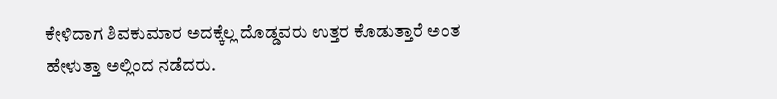ಕೇಳಿದಾಗ ಶಿವಕುಮಾರ ಅದಕ್ಕೆಲ್ಲ ದೊಡ್ಡವರು ಉತ್ತರ ಕೊಡುತ್ತಾರೆ ಅಂತ ಹೇಳುತ್ತಾ ಅಲ್ಲಿಂದ ನಡೆದರು.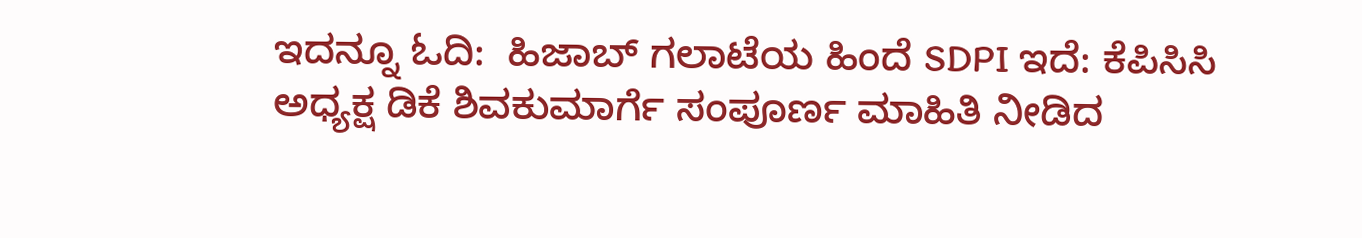ಇದನ್ನೂ ಓದಿ:  ಹಿಜಾಬ್ ಗಲಾಟೆಯ ಹಿಂದೆ SDPI ಇದೆ: ಕೆಪಿಸಿಸಿ ಅಧ್ಯಕ್ಷ ಡಿಕೆ ಶಿವಕುಮಾರ್ಗೆ ಸಂಪೂರ್ಣ ಮಾಹಿತಿ ನೀಡಿದ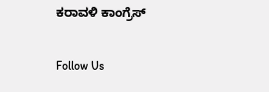ಕರಾವಳಿ ಕಾಂಗ್ರೆಸ್

Follow Us